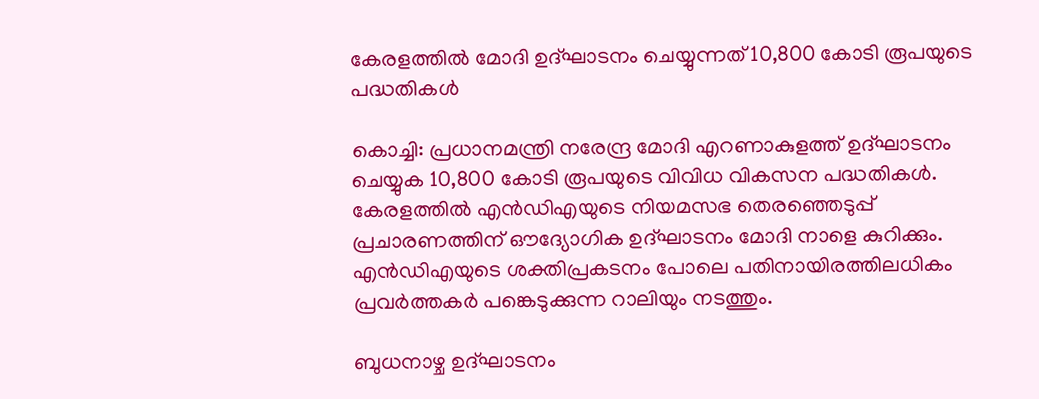കേരളത്തിൽ മോദി ഉദ്ഘാടനം ചെയ്യുന്നത് 10,800 കോടി രൂപയുടെ പദ്ധതികൾ

കൊച്ചി: പ്രധാനമന്ത്രി നരേന്ദ്ര മോദി എറണാകുളത്ത് ഉദ്ഘാടനം ചെയ്യുക 10,800 കോടി രൂപയുടെ വിവിധ വികസന പദ്ധതികള്‍. കേരളത്തില്‍ എന്‍ഡിഎയുടെ നിയമസഭ തെരഞ്ഞെടുപ്പ് പ്രചാരണത്തിന് ഔദ്യോഗിക ഉദ്ഘാടനം മോദി നാളെ കുറിക്കും. എന്‍ഡിഎയുടെ ശക്തിപ്രകടനം പോലെ പതിനായിരത്തിലധികം പ്രവര്‍ത്തകര്‍ പങ്കെടുക്കുന്ന റാലിയും നടത്തും.

ബുധനാഴ്ച ഉദ്ഘാടനം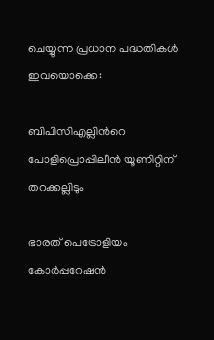ചെയ്യുന്ന പ്രധാന പദ്ധതികള്‍ ഇവയൊക്കെ:

ബിപിസിഎല്ലിന്‍റെ പോളിപ്രൊപ്പിലീന്‍ യൂണിറ്റിന് തറക്കല്ലിടും

ഭാരത് പെട്രോളിയം കോര്‍പ്പറേഷന്‍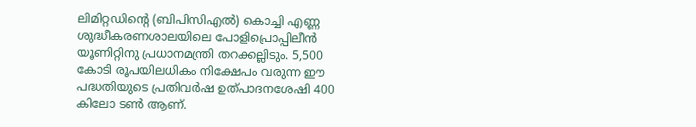ലിമിറ്റഡിന്‍റെ (ബിപിസിഎല്‍) കൊച്ചി എണ്ണ ശുദ്ധീകരണശാലയിലെ പോളിപ്രൊപ്പിലീന്‍ യൂണിറ്റിനു പ്രധാനമന്ത്രി തറക്കല്ലിടും. 5,500 കോടി രൂപയിലധികം നിക്ഷേപം വരുന്ന ഈ പദ്ധതിയുടെ പ്രതിവര്‍ഷ ഉത്പാദനശേഷി 400 കിലോ ടണ്‍ ആണ്.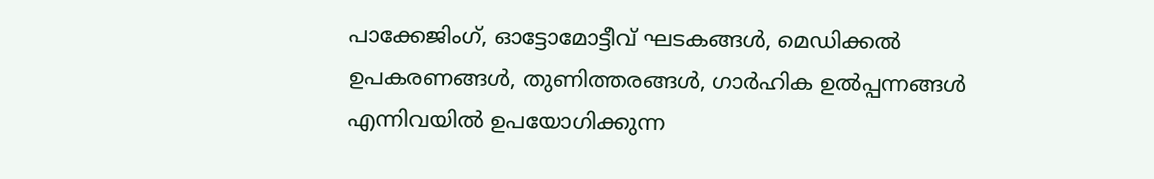പാക്കേജിംഗ്, ഓട്ടോമോട്ടീവ് ഘടകങ്ങള്‍, മെഡിക്കല്‍ ഉപകരണങ്ങള്‍, തുണിത്തരങ്ങള്‍, ഗാര്‍ഹിക ഉല്‍പ്പന്നങ്ങള്‍ എന്നിവയില്‍ ഉപയോഗിക്കുന്ന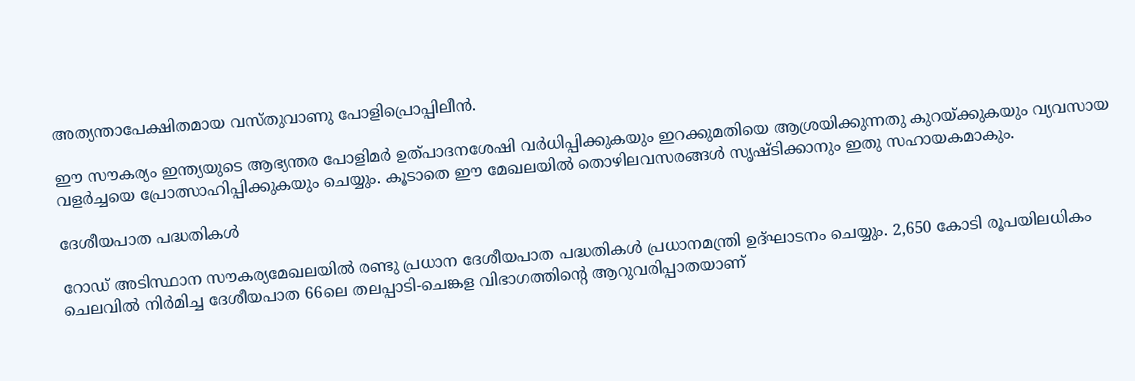അത്യന്താപേക്ഷിതമായ വസ്തുവാണു പോളിപ്രൊപ്പിലീന്‍.

ഈ സൗകര്യം ഇന്ത്യയുടെ ആഭ്യന്തര പോളിമര്‍ ഉത്പാദനശേഷി വര്‍ധിപ്പിക്കുകയും ഇറക്കുമതിയെ ആശ്രയിക്കുന്നതു കുറയ്ക്കുകയും വ്യവസായ വളര്‍ച്ചയെ പ്രോത്സാഹിപ്പിക്കുകയും ചെയ്യും. കൂടാതെ ഈ മേഖലയില്‍ തൊഴിലവസരങ്ങള്‍ സൃഷ്ടിക്കാനും ഇതു സഹായകമാകും.

ദേശീയപാത പദ്ധതികള്‍

റോഡ് അടിസ്ഥാന സൗകര്യമേഖലയില്‍ രണ്ടു പ്രധാന ദേശീയപാത പദ്ധതികള്‍ പ്രധാനമന്ത്രി ഉദ്ഘാടനം ചെയ്യും. 2,650 കോടി രൂപയിലധികം ചെലവില്‍ നിര്‍മിച്ച ദേശീയപാത 66ലെ തലപ്പാടി-ചെങ്കള വിഭാഗത്തിന്‍റെ ആറുവരിപ്പാതയാണ്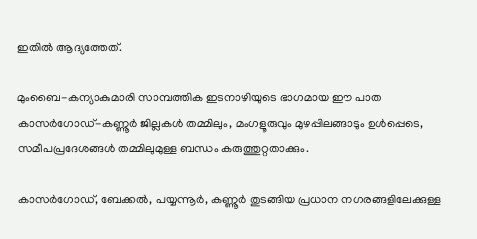ഇതില്‍ ആദ്യത്തേത്.

മുംബൈ-കന്യാകുമാരി സാമ്പത്തിക ഇടനാഴിയുടെ ഭാഗമായ ഈ പാത കാസര്‍ഗോഡ്-കണ്ണൂര്‍ ജില്ലകള്‍ തമ്മിലും, മംഗളൂരുവും മുഴപ്പിലങ്ങാടും ഉള്‍പ്പെടെ, സമീപപ്രദേശങ്ങള്‍ തമ്മിലുമുള്ള ബന്ധം കരുത്തുറ്റതാക്കും.

കാസര്‍ഗോഡ്, ബേക്കല്‍, പയ്യന്നൂര്‍, കണ്ണൂര്‍ തുടങ്ങിയ പ്രധാന നഗരങ്ങളിലേക്കുള്ള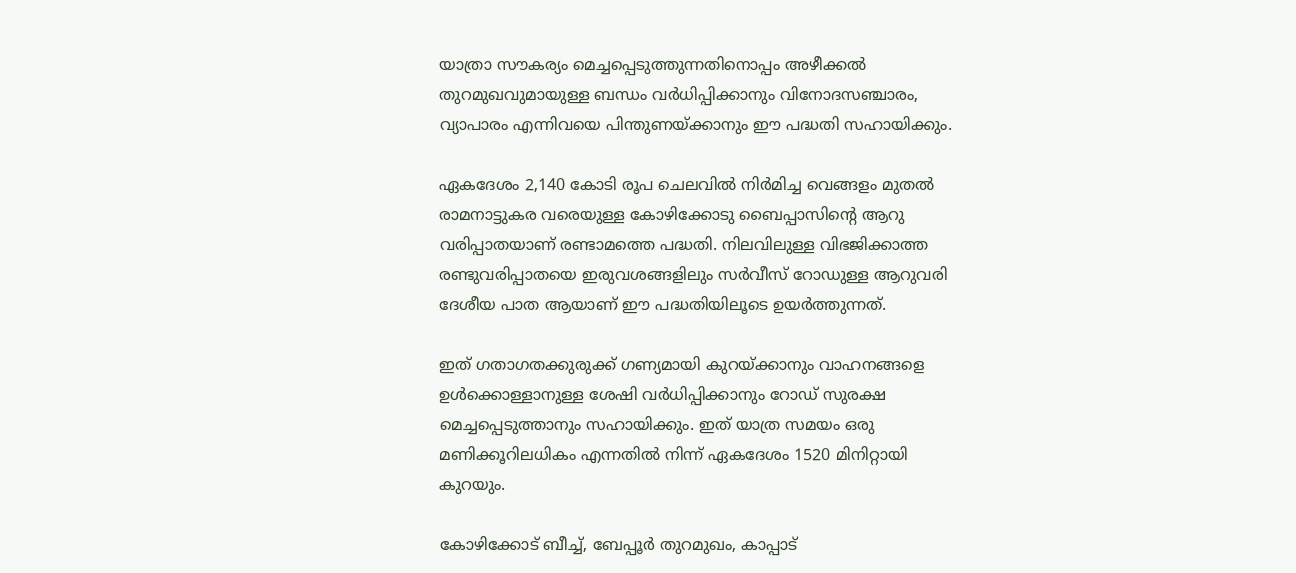യാത്രാ സൗകര്യം മെച്ചപ്പെടുത്തുന്നതിനൊപ്പം അഴീക്കല്‍ തുറമുഖവുമായുള്ള ബന്ധം വര്‍ധിപ്പിക്കാനും വിനോദസഞ്ചാരം, വ്യാപാരം എന്നിവയെ പിന്തുണയ്ക്കാനും ഈ പദ്ധതി സഹായിക്കും.

ഏകദേശം 2,140 കോടി രൂപ ചെലവില്‍ നിര്‍മിച്ച വെങ്ങളം മുതല്‍ രാമനാട്ടുകര വരെയുള്ള കോഴിക്കോടു ബൈപ്പാസിന്റെ ആറു വരിപ്പാതയാണ് രണ്ടാമത്തെ പദ്ധതി. നിലവിലുള്ള വിഭജിക്കാത്ത രണ്ടുവരിപ്പാതയെ ഇരുവശങ്ങളിലും സര്‍വീസ് റോഡുള്ള ആറുവരി ദേശീയ പാത ആയാണ് ഈ പദ്ധതിയിലൂടെ ഉയർത്തുന്നത്.

ഇത് ഗതാഗതക്കുരുക്ക് ഗണ്യമായി കുറയ്ക്കാനും വാഹനങ്ങളെ ഉള്‍ക്കൊള്ളാനുള്ള ശേഷി വര്‍ധിപ്പിക്കാനും റോഡ് സുരക്ഷ മെച്ചപ്പെടുത്താനും സഹായിക്കും. ഇത് യാത്ര സമയം ഒരു മണിക്കൂറിലധികം എന്നതില്‍ നിന്ന് ഏകദേശം 1520 മിനിറ്റായി കുറയും.

കോഴിക്കോട് ബീച്ച്, ബേപ്പൂര്‍ തുറമുഖം, കാപ്പാട്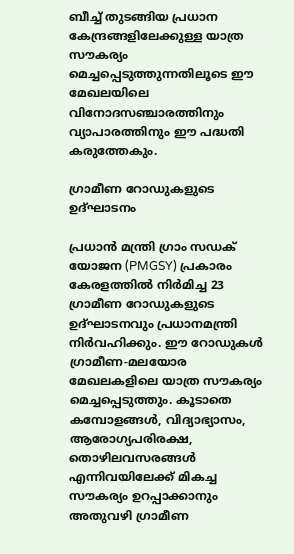ബീച്ച് തുടങ്ങിയ പ്രധാന കേന്ദ്രങ്ങളിലേക്കുള്ള യാത്ര സൗകര്യം മെച്ചപ്പെടുത്തുന്നതിലൂടെ ഈ മേഖലയിലെ വിനോദസഞ്ചാരത്തിനും വ്യാപാരത്തിനും ഈ പദ്ധതി കരുത്തേകും.

ഗ്രാമീണ റോഡുകളുടെ ഉദ്ഘാടനം

പ്രധാന്‍ മന്ത്രി ഗ്രാം സഡക് യോജന (PMGSY) പ്രകാരം കേരളത്തില്‍ നിര്‍മിച്ച 23 ഗ്രാമീണ റോഡുകളുടെ ഉദ്ഘാടനവും പ്രധാനമന്ത്രി നിര്‍വഹിക്കും. ഈ റോഡുകള്‍ ഗ്രാമീണ-മലയോര മേഖലകളിലെ യാത്ര സൗകര്യം മെച്ചപ്പെടുത്തും. കൂടാതെ കമ്പോളങ്ങള്‍, വിദ്യാഭ്യാസം, ആരോഗ്യപരിരക്ഷ, തൊഴിലവസരങ്ങള്‍ എന്നിവയിലേക്ക് മികച്ച സൗകര്യം ഉറപ്പാക്കാനും അതുവഴി ഗ്രാമീണ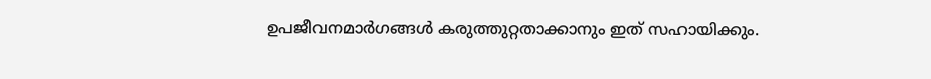ഉപജീവനമാര്‍ഗങ്ങള്‍ കരുത്തുറ്റതാക്കാനും ഇത് സഹായിക്കും.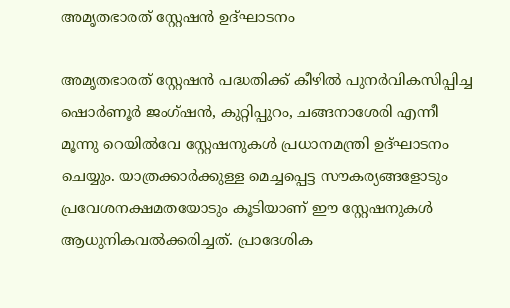അമൃതഭാരത് സ്റ്റേഷന്‍ ഉദ്ഘാടനം

അമൃതഭാരത് സ്റ്റേഷന്‍ പദ്ധതിക്ക് കീഴില്‍ പുനര്‍വികസിപ്പിച്ച ഷൊര്‍ണൂര്‍ ജംഗ്ഷന്‍, കുറ്റിപ്പുറം, ചങ്ങനാശേരി എന്നീ മൂന്നു റെയില്‍വേ സ്റ്റേഷനുകള്‍ പ്രധാനമന്ത്രി ഉദ്ഘാടനം ചെയ്യും. യാത്രക്കാര്‍ക്കുള്ള മെച്ചപ്പെട്ട സൗകര്യങ്ങളോടും പ്രവേശനക്ഷമതയോടും കൂടിയാണ് ഈ സ്റ്റേഷനുകള്‍ ആധുനികവല്‍ക്കരിച്ചത്. പ്രാദേശിക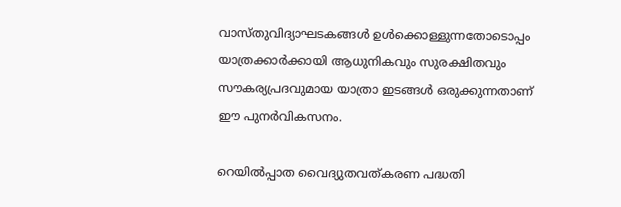വാസ്തുവിദ്യാഘടകങ്ങള്‍ ഉള്‍ക്കൊള്ളുന്നതോടൊപ്പം യാത്രക്കാര്‍ക്കായി ആധുനികവും സുരക്ഷിതവും സൗകര്യപ്രദവുമായ യാത്രാ ഇടങ്ങള്‍ ഒരുക്കുന്നതാണ് ഈ പുനര്‍വികസനം.

റെയില്‍പ്പാത വൈദ്യുതവത്കരണ പദ്ധതി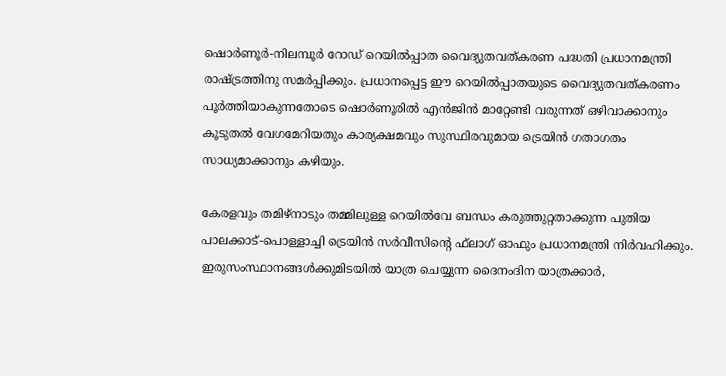ഷൊര്‍ണൂര്‍-നിലമ്പൂര്‍ റോഡ് റെയില്‍പ്പാത വൈദ്യുതവത്കരണ പദ്ധതി പ്രധാനമന്ത്രി രാഷ്ട്രത്തിനു സമര്‍പ്പിക്കും. പ്രധാനപ്പെട്ട ഈ റെയില്‍പ്പാതയുടെ വൈദ്യുതവത്കരണം പൂര്‍ത്തിയാകുന്നതോടെ ഷൊര്‍ണൂരില്‍ എന്‍ജിന്‍ മാറ്റേണ്ടി വരുന്നത് ഒഴിവാക്കാനും കൂടുതല്‍ വേഗമേറിയതും കാര്യക്ഷമവും സുസ്ഥിരവുമായ ട്രെയിന്‍ ഗതാഗതം സാധ്യമാക്കാനും കഴിയും.

കേരളവും തമിഴ്നാടും തമ്മിലുള്ള റെയില്‍വേ ബന്ധം കരുത്തുറ്റതാക്കുന്ന പുതിയ പാലക്കാട്-പൊള്ളാച്ചി ട്രെയിന്‍ സര്‍വീസിന്റെ ഫ്‌ലാഗ് ഓഫും പ്രധാനമന്ത്രി നിര്‍വഹിക്കും. ഇരുസംസ്ഥാനങ്ങള്‍ക്കുമിടയില്‍ യാത്ര ചെയ്യുന്ന ദൈനംദിന യാത്രക്കാര്‍,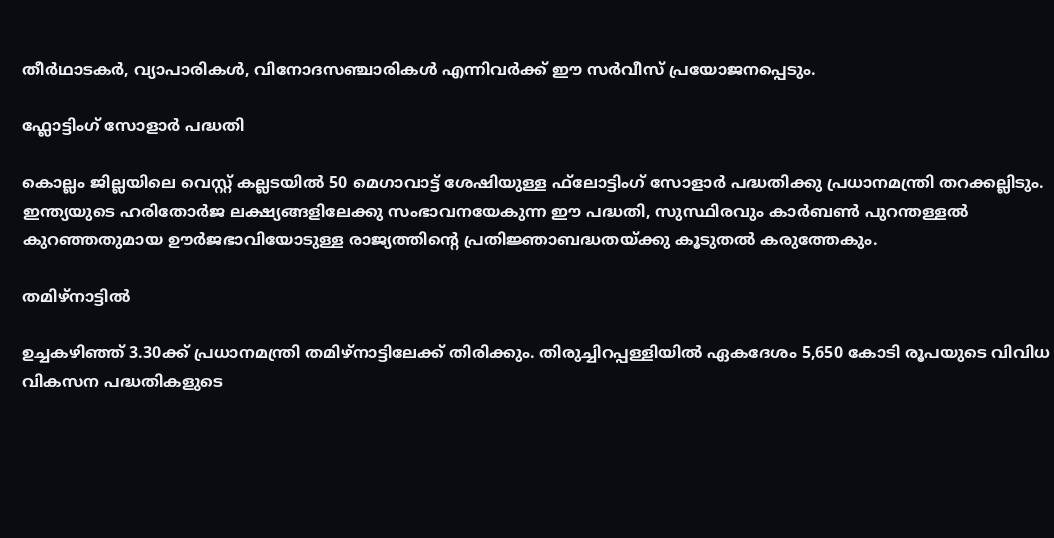തീര്‍ഥാടകര്‍, വ്യാപാരികള്‍, വിനോദസഞ്ചാരികള്‍ എന്നിവര്‍ക്ക് ഈ സര്‍വീസ് പ്രയോജനപ്പെടും.

ഫ്ലോട്ടിംഗ് സോളാര്‍ പദ്ധതി

കൊല്ലം ജില്ലയിലെ വെസ്റ്റ് കല്ലടയില്‍ 50 മെഗാവാട്ട് ശേഷിയുള്ള ഫ്‌ലോട്ടിംഗ് സോളാര്‍ പദ്ധതിക്കു പ്രധാനമന്ത്രി തറക്കല്ലിടും. ഇന്ത്യയുടെ ഹരിതോര്‍ജ ലക്ഷ്യങ്ങളിലേക്കു സംഭാവനയേകുന്ന ഈ പദ്ധതി, സുസ്ഥിരവും കാര്‍ബണ്‍ പുറന്തള്ളല്‍ കുറഞ്ഞതുമായ ഊര്‍ജഭാവിയോടുള്ള രാജ്യത്തിന്റെ പ്രതിജ്ഞാബദ്ധതയ്ക്കു കൂടുതല്‍ കരുത്തേകും.

തമിഴ്‌നാട്ടില്‍

ഉച്ചകഴിഞ്ഞ് 3.30ക്ക് പ്രധാനമന്ത്രി തമിഴ്‌നാട്ടിലേക്ക് തിരിക്കും. തിരുച്ചിറപ്പള്ളിയില്‍ ഏകദേശം 5,650 കോടി രൂപയുടെ വിവിധ വികസന പദ്ധതികളുടെ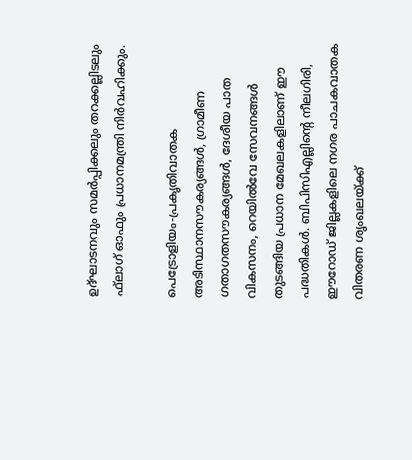ഉദ്ഘാടനവും സമര്‍പ്പിക്കലും തറക്കല്ലിടലും ഫ്‌ലാഗ് ഓഫും പ്രധാനമന്ത്രി നിര്‍വഹിക്കും.

പെട്രോളിയം-പ്രകൃതിവാതക അടിസ്ഥാനസൗകര്യങ്ങള്‍, ഗ്രാമീണ ഗതാഗതസൗകര്യങ്ങള്‍, ദേശീയ പാത വികസനം, റെയില്‍വേ സേവനങ്ങള്‍ തുടങ്ങിയ പ്രധാന മേഖലകളിലാണ് ഈ പദ്ധതികള്‍. ബിപിസിഎല്ലിന്‍റെ നീലഗിരി, ഈറോഡ് ജില്ലകളിലെ നഗര പാചകവാതക വിതരണ ശൃംഖലയ്ക്ക്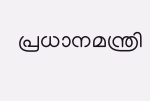പ്രധാനമന്ത്രി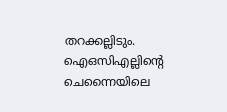തറക്കല്ലിടും. ഐഒസിഎല്ലിന്‍റെ ചെന്നൈയിലെ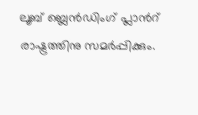ലൂബ് ബ്ലെന്‍ഡിംഗ് പ്ലാന്‍റ് രാഷ്ട്രത്തിനു സമര്‍പ്പിക്കും.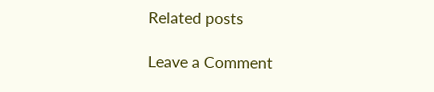Related posts

Leave a Comment